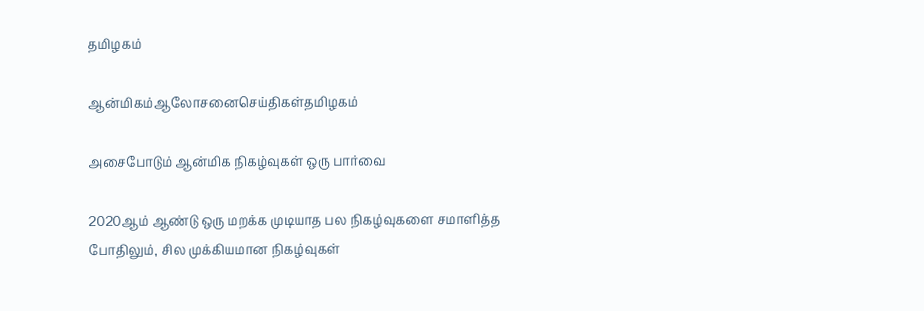தமிழகம்

ஆன்மிகம்ஆலோசனைசெய்திகள்தமிழகம்

அசைபோடும் ஆன்மிக நிகழ்வுகள் ஒரு பார்வை

2020ஆம் ஆண்டு ஒரு மறக்க முடியாத பல நிகழ்வுகளை சமாளித்த போதிலும், சில முக்கியமான நிகழ்வுகள்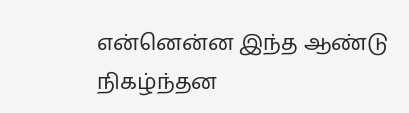என்னென்ன இந்த ஆண்டு நிகழ்ந்தன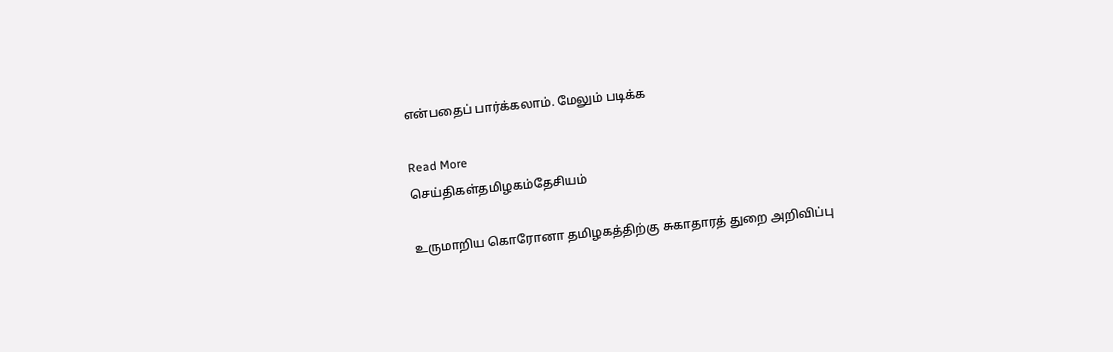என்பதைப் பார்க்கலாம். மேலும் படிக்க

Read More
செய்திகள்தமிழகம்தேசியம்

உருமாறிய கொரோனா தமிழகத்திற்கு சுகாதாரத் துறை அறிவிப்பு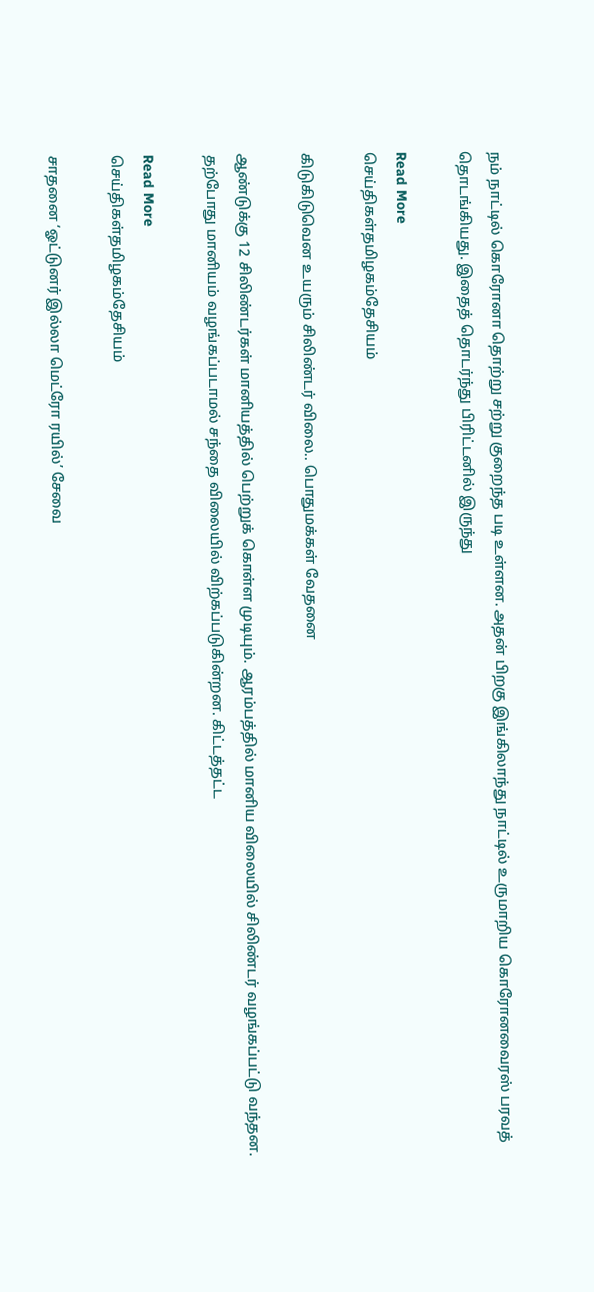நம் நாட்டில் கொரோனா தொற்று சற்று குறைந்த படி உள்ளன. அதன் பிறகு இங்கிலாந்து நாட்டில் உருமாறிய கொரோனவைரஸ் பரவத் தொடங்கியது. இதைத் தொடர்ந்து பிரிட்டனில் இருந்து

Read More
செய்திகள்தமிழகம்தேசியம்

கிடுகிடுவென உயரும் சிலிண்டர் விலை.. பொதுமக்கள் வேதனை

ஆண்டுக்கு 12 சிலிண்டர்கள் மானியத்தில் பெற்றுக் கொள்ள முடியும். ஆரம்பத்தில் மானிய விலையில் சிலிண்டர் வழங்கப்பட்டு வந்தன. தற்போது மானியம் வழங்கப்படாமல் சந்தை விலையில் விற்கப்படுகின்றன. கிட்டத்தட்ட

Read More
செய்திகள்தமிழகம்தேசியம்

சாதனை ‘ஓட்டுனர் இல்லா மெட்ரோ ரயில்’ சேவை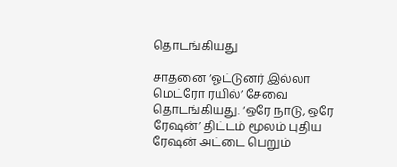தொடங்கியது

சாதனை ‘ஓட்டுனர் இல்லா மெட்ரோ ரயில்’ சேவை தொடங்கியது. ‘ஒரே நாடு, ஒரே ரேஷன்’ திட்டம் மூலம் புதிய ரேஷன் அட்டை பெறும்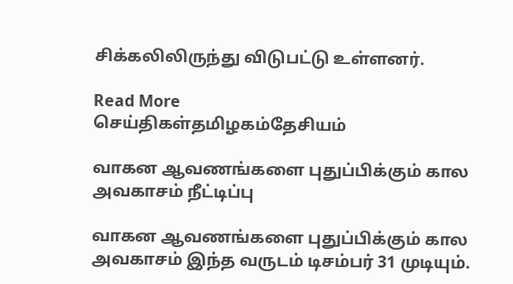சிக்கலிலிருந்து விடுபட்டு உள்ளனர்.

Read More
செய்திகள்தமிழகம்தேசியம்

வாகன ஆவணங்களை புதுப்பிக்கும் கால அவகாசம் நீட்டிப்பு

வாகன ஆவணங்களை புதுப்பிக்கும் கால அவகாசம் இந்த வருடம் டிசம்பர் 31 முடியும்.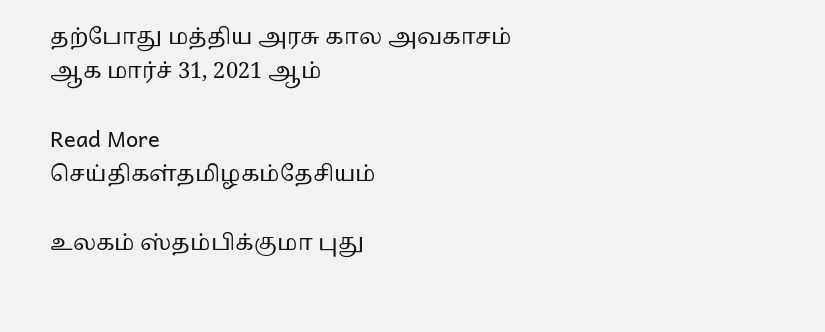தற்போது மத்திய அரசு கால அவகாசம் ஆக மார்ச் 31, 2021 ஆம்

Read More
செய்திகள்தமிழகம்தேசியம்

உலகம் ஸ்தம்பிக்குமா புது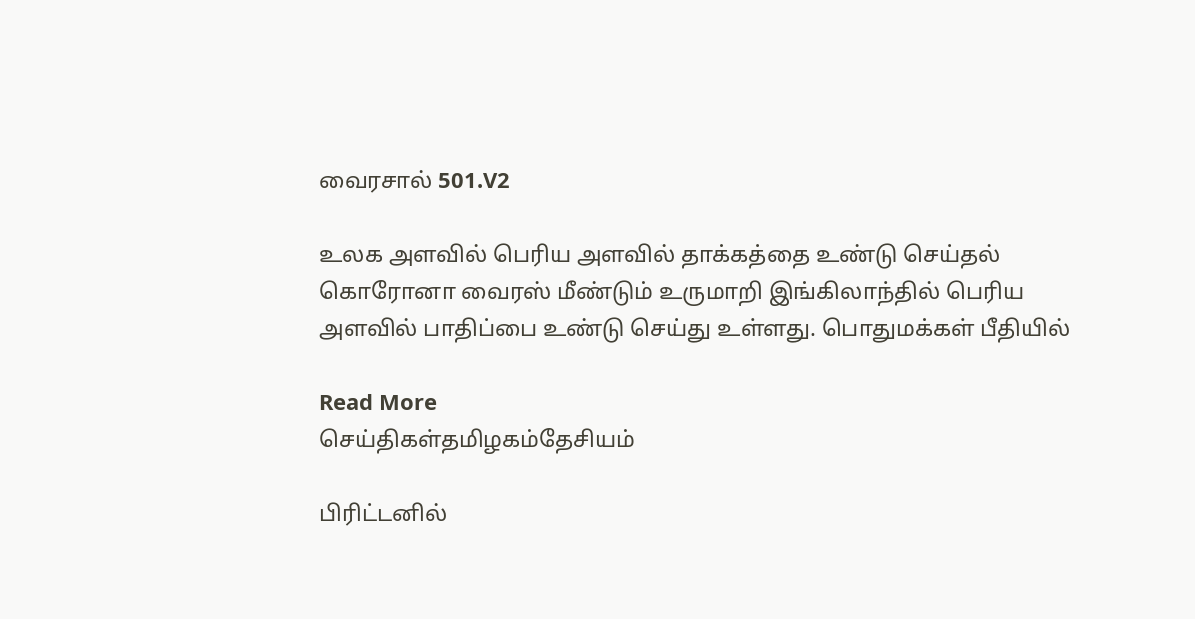வைரசால் 501.V2

உலக அளவில் பெரிய அளவில் தாக்கத்தை உண்டு செய்தல் கொரோனா வைரஸ் மீண்டும் உருமாறி இங்கிலாந்தில் பெரிய அளவில் பாதிப்பை உண்டு செய்து உள்ளது. பொதுமக்கள் பீதியில்

Read More
செய்திகள்தமிழகம்தேசியம்

பிரிட்டனில்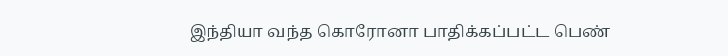இந்தியா வந்த கொரோனா பாதிக்கப்பட்ட பெண்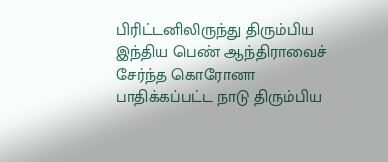பிரிட்டனிலிருந்து திரும்பிய இந்திய பெண் ஆந்திராவைச் சேர்ந்த கொரோனா பாதிக்கப்பட்ட நாடு திரும்பிய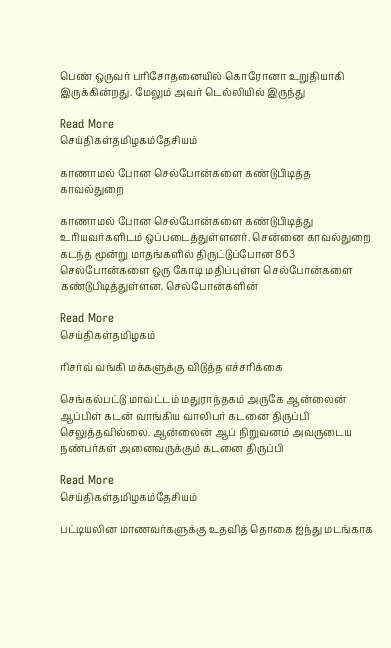பெண் ஒருவர் பரிசோதனையில் கொரோனா உறுதியாகி இருக்கின்றது. மேலும் அவர் டெல்லியில் இருந்து

Read More
செய்திகள்தமிழகம்தேசியம்

காணாமல் போன செல்போன்களை கண்டுபிடித்த காவல்துறை

காணாமல் போன செல்போன்களை கண்டுபிடித்து உரியவர்களிடம் ஒப்படைத்துள்ளனர். சென்னை காவல்துறை கடந்த மூன்று மாதங்களில் திருட்டுப்போன 863 செல்போன்களை ஒரு கோடி மதிப்புள்ள செல்போன்களை கண்டுபிடித்துள்ளன. செல்போன்களின்

Read More
செய்திகள்தமிழகம்

ரிசர்வ் வங்கி மக்களுக்கு விடுத்த எச்சரிக்கை

செங்கல்பட்டு மாவட்டம் மதுராந்தகம் அருகே ஆன்லைன் ஆப்பிள் கடன் வாங்கிய வாலிபர் கடனை திருப்பி செலுத்தவில்லை. ஆன்லைன் ஆப் நிறுவனம் அவருடைய நண்பர்கள் அனைவருக்கும் கடனை திருப்பி

Read More
செய்திகள்தமிழகம்தேசியம்

பட்டியலின மாணவர்களுக்கு உதவித் தொகை ஐந்து மடங்காக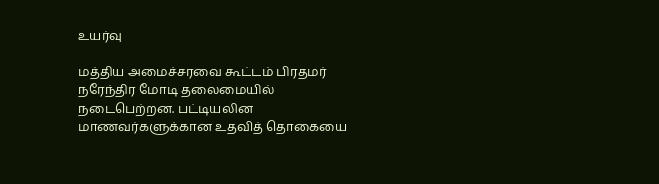உயர்வு

மத்திய அமைச்சரவை கூட்டம் பிரதமர் நரேந்திர மோடி தலைமையில் நடைபெற்றன. பட்டியலின மாணவர்களுக்கான உதவித் தொகையை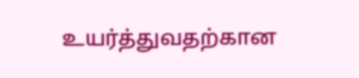உயர்த்துவதற்கான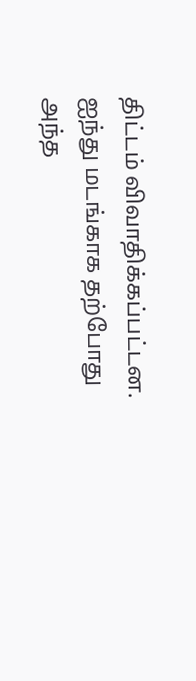திட்டம் விவாதிக்கப்பட்டன. ஐந்து மடங்காக தற்போது அந்த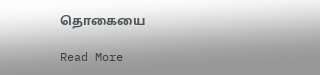தொகையை

Read More